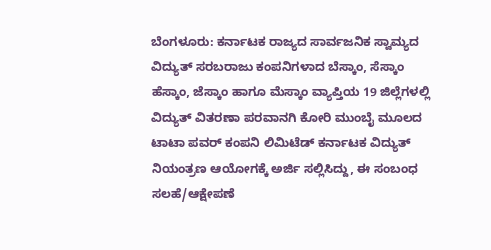ಬೆಂಗಳೂರು: ಕರ್ನಾಟಕ ರಾಜ್ಯದ ಸಾರ್ವಜನಿಕ ಸ್ವಾಮ್ಯದ ವಿದ್ಯುತ್ ಸರಬರಾಜು ಕಂಪನಿಗಳಾದ ಬೆಸ್ಕಾಂ, ಸೆಸ್ಕಾಂ ಹೆಸ್ಕಾಂ, ಜೆಸ್ಕಾಂ ಹಾಗೂ ಮೆಸ್ಕಾಂ ವ್ಯಾಪ್ತಿಯ 19 ಜಿಲ್ಲೆಗಳಲ್ಲಿ ವಿದ್ಯುತ್ ವಿತರಣಾ ಪರವಾನಗಿ ಕೋರಿ ಮುಂಬೈ ಮೂಲದ ಟಾಟಾ ಪವರ್ ಕಂಪನಿ ಲಿಮಿಟೆಡ್ ಕರ್ನಾಟಕ ವಿದ್ಯುತ್ ನಿಯಂತ್ರಣ ಆಯೋಗಕ್ಕೆ ಅರ್ಜಿ ಸಲ್ಲಿಸಿದ್ದು, ಈ ಸಂಬಂಧ ಸಲಹೆ/ಆಕ್ಷೇಪಣೆ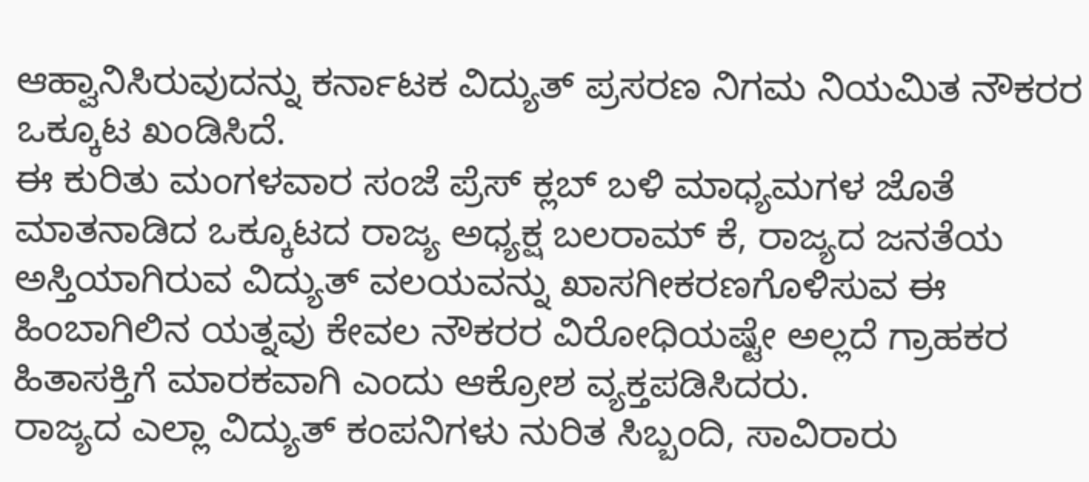ಆಹ್ವಾನಿಸಿರುವುದನ್ನು ಕರ್ನಾಟಕ ವಿದ್ಯುತ್ ಪ್ರಸರಣ ನಿಗಮ ನಿಯಮಿತ ನೌಕರರ ಒಕ್ಕೂಟ ಖಂಡಿಸಿದೆ.
ಈ ಕುರಿತು ಮಂಗಳವಾರ ಸಂಜೆ ಪ್ರೆಸ್ ಕ್ಲಬ್ ಬಳಿ ಮಾಧ್ಯಮಗಳ ಜೊತೆ ಮಾತನಾಡಿದ ಒಕ್ಕೂಟದ ರಾಜ್ಯ ಅಧ್ಯಕ್ಷ ಬಲರಾಮ್ ಕೆ, ರಾಜ್ಯದ ಜನತೆಯ ಅಸ್ತಿಯಾಗಿರುವ ವಿದ್ಯುತ್ ವಲಯವನ್ನು ಖಾಸಗೀಕರಣಗೊಳಿಸುವ ಈ ಹಿಂಬಾಗಿಲಿನ ಯತ್ನವು ಕೇವಲ ನೌಕರರ ವಿರೋಧಿಯಷ್ಟೇ ಅಲ್ಲದೆ ಗ್ರಾಹಕರ ಹಿತಾಸಕ್ತಿಗೆ ಮಾರಕವಾಗಿ ಎಂದು ಆಕ್ರೋಶ ವ್ಯಕ್ತಪಡಿಸಿದರು.
ರಾಜ್ಯದ ಎಲ್ಲಾ ವಿದ್ಯುತ್ ಕಂಪನಿಗಳು ನುರಿತ ಸಿಬ್ಬಂದಿ, ಸಾವಿರಾರು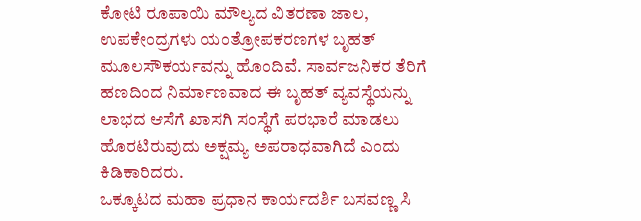ಕೋಟಿ ರೂಪಾಯಿ ಮೌಲ್ಯದ ವಿತರಣಾ ಜಾಲ, ಉಪಕೇಂದ್ರಗಳು ಯಂತ್ರೋಪಕರಣಗಳ ಬೃಹತ್ ಮೂಲಸೌಕರ್ಯವನ್ನು ಹೊಂದಿವೆ. ಸಾರ್ವಜನಿಕರ ತೆರಿಗೆ ಹಣದಿಂದ ನಿರ್ಮಾಣವಾದ ಈ ಬೃಹತ್ ವ್ಯವಸ್ಥೆಯನ್ನು ಲಾಭದ ಆಸೆಗೆ ಖಾಸಗಿ ಸಂಸ್ಥೆಗೆ ಪರಭಾರೆ ಮಾಡಲು ಹೊರಟಿರುವುದು ಅಕ್ಷಮ್ಯ ಅಪರಾಧವಾಗಿದೆ ಎಂದು ಕಿಡಿಕಾರಿದರು.
ಒಕ್ಕೂಟದ ಮಹಾ ಪ್ರಧಾನ ಕಾರ್ಯದರ್ಶಿ ಬಸವಣ್ಣ ಸಿ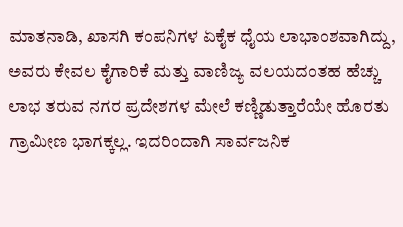ಮಾತನಾಡಿ, ಖಾಸಗಿ ಕಂಪನಿಗಳ ಏಕೈಕ ಧೈಯ ಲಾಭಾಂಶವಾಗಿದ್ದು, ಅವರು ಕೇವಲ ಕೈಗಾರಿಕೆ ಮತ್ತು ವಾಣಿಜ್ಯ ವಲಯದಂತಹ ಹೆಚ್ಚು ಲಾಭ ತರುವ ನಗರ ಪ್ರದೇಶಗಳ ಮೇಲೆ ಕಣ್ಣಿಡುತ್ತಾರೆಯೇ ಹೊರತು ಗ್ರಾಮೀಣ ಭಾಗಕ್ಕಲ್ಲ. ಇದರಿಂದಾಗಿ ಸಾರ್ವಜನಿಕ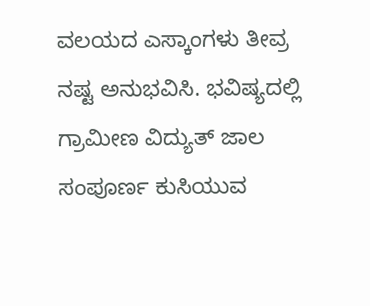ವಲಯದ ಎಸ್ಕಾಂಗಳು ತೀವ್ರ ನಷ್ಟ ಅನುಭವಿಸಿ. ಭವಿಷ್ಯದಲ್ಲಿ ಗ್ರಾಮೀಣ ವಿದ್ಯುತ್ ಜಾಲ ಸಂಪೂರ್ಣ ಕುಸಿಯುವ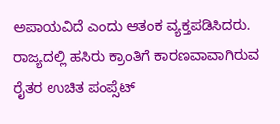ಅಪಾಯವಿದೆ ಎಂದು ಆತಂಕ ವ್ಯಕ್ತಪಡಿಸಿದರು.
ರಾಜ್ಯದಲ್ಲಿ ಹಸಿರು ಕ್ರಾಂತಿಗೆ ಕಾರಣವಾವಾಗಿರುವ ರೈತರ ಉಚಿತ ಪಂಪ್ಸೆಟ್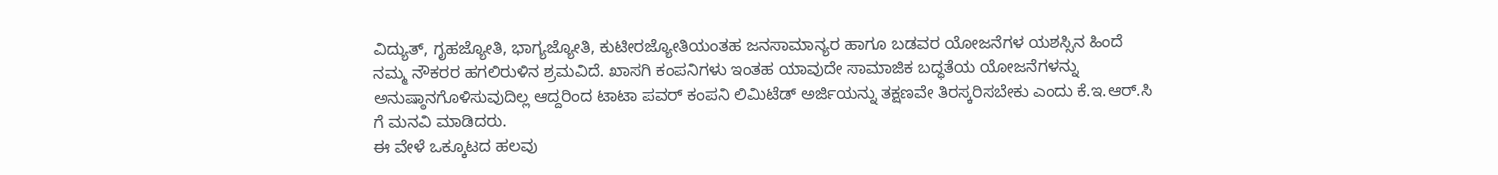ವಿದ್ಯುತ್, ಗೃಹಜ್ಯೋತಿ, ಭಾಗ್ಯಜ್ಯೋತಿ, ಕುಟೀರಜ್ಯೋತಿಯಂತಹ ಜನಸಾಮಾನ್ಯರ ಹಾಗೂ ಬಡವರ ಯೋಜನೆಗಳ ಯಶಸ್ಸಿನ ಹಿಂದೆ ನಮ್ಮ ನೌಕರರ ಹಗಲಿರುಳಿನ ಶ್ರಮವಿದೆ. ಖಾಸಗಿ ಕಂಪನಿಗಳು ಇಂತಹ ಯಾವುದೇ ಸಾಮಾಜಿಕ ಬದ್ಧತೆಯ ಯೋಜನೆಗಳನ್ನು ಅನುಷ್ಠಾನಗೊಳಿಸುವುದಿಲ್ಲ ಆದ್ದರಿಂದ ಟಾಟಾ ಪವರ್ ಕಂಪನಿ ಲಿಮಿಟೆಡ್ ಅರ್ಜಿಯನ್ನು ತಕ್ಷಣವೇ ತಿರಸ್ಕರಿಸಬೇಕು ಎಂದು ಕೆ.ಇ.ಆರ್.ಸಿ ಗೆ ಮನವಿ ಮಾಡಿದರು.
ಈ ವೇಳೆ ಒಕ್ಕೂಟದ ಹಲವು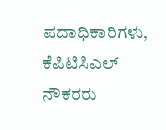ಪದಾಧಿಕಾರಿಗಳು, ಕೆಪಿಟಿಸಿಎಲ್ ನೌಕರರು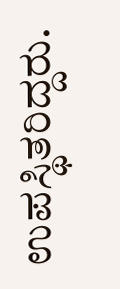ಉಪಸ್ಥಿತರಿದ್ದರು.